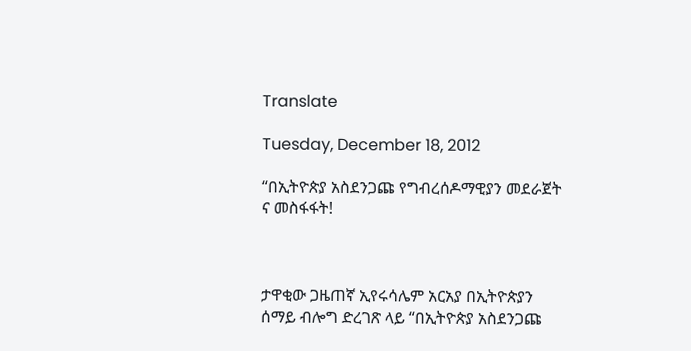Translate

Tuesday, December 18, 2012

“በኢትዮጵያ አስደንጋጩ የግብረሰዶማዊያን መደራጀት ና መስፋፋት!



ታዋቂው ጋዜጠኛ ኢየሩሳሌም አርአያ በኢትዮጵያን ሰማይ ብሎግ ድረገጽ ላይ “በኢትዮጵያ አስደንጋጩ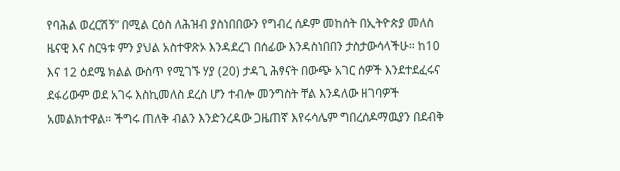የባሕል ወረርሽኝ” በሚል ርዕስ ለሕዝብ ያስነበበውን የግብረ ሰዶም መከሰት በኢትዮጵያ መለስ ዜናዊ እና ስርዓቱ ምን ያህል አስተዋጽኦ እንዳደረገ በሰፊው እንዳስነበበን ታስታውሳላችሁ። ከ10 እና 12 ዕደሜ ክልል ውስጥ የሚገኙ ሃያ (20) ታዳጊ ሕፃናት በውጭ አገር ሰዎች እንደተደፈሩና ደፋሪውም ወደ አገሩ እስኪመለስ ደረስ ሆን ተብሎ መንግስት ቸል እንዳለው ዘገባዎች አመልክተዋል። ችግሩ ጠለቅ ብልን እንድንረዳው ጋዜጠኛ እየሩሳሌም ግበረሰዶማዉያን በደብቅ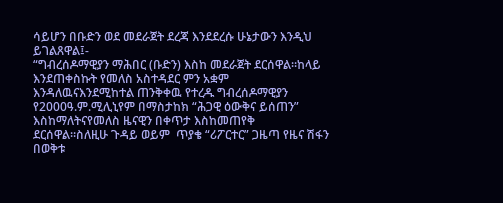ሳይሆን በቡድን ወደ መደራጀት ደረጃ እንደደረሱ ሁኔታውን እንዲህ ይገልጸዋል፤-
“ግብረሰዶማዊያን ማሕበር (ቡድን) እስከ መደራጀት ደርሰዋል።ከላይ እንደጠቀስኩት የመለስ አስተዳደር ምን አቋም እንዳለዉናእንደሚከተል ጠንቅቀዉ የተረዱ ግብረሰዶማዊያን የ2000ዓ.ም.ሚሊኒየም በማስታከክ “ሕጋዊ ዕውቅና ይሰጠን” እስከማለትናየመለስ ዜናዊን በቀጥታ እስከመጠየቅ ደርሰዋል።ስለዚሁ ጉዳይ ወይም  ጥያቄ “ሪፖርተር” ጋዜጣ የዜና ሽፋን በወቅቱ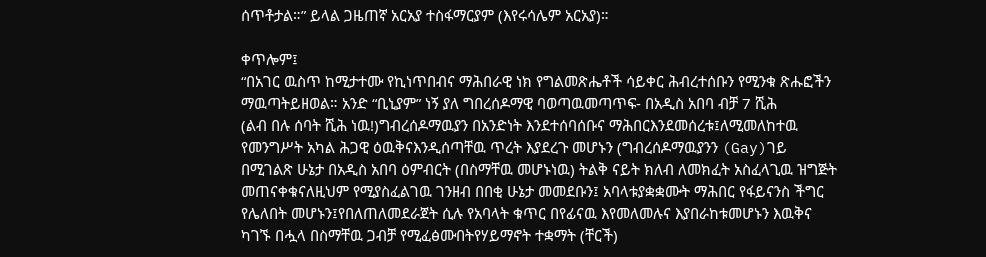ሰጥቶታል።” ይላል ጋዜጠኛ አርአያ ተስፋማርያም (እየሩሳሌም አርአያ)።

ቀጥሎም፤
“በአገር ዉስጥ ከሚታተሙ የኪነጥበብና ማሕበራዊ ነክ የግልመጽሔቶች ሳይቀር ሕብረተሰቡን የሚንቁ ጽሑፎችን
ማዉጣትይዘወል። አንድ “ቢኒያም” ነኝ ያለ ግበረሰዶማዊ ባወጣዉመጣጥፍ- በአዲስ አበባ ብቻ 7 ሺሕ
(ልብ በሉ ሰባት ሺሕ ነዉ!)ግብረሰዶማዉያን በአንድነት እንደተሰባሰቡና ማሕበርእንደመሰረቱ፤ለሚመለከተዉ
የመንግሥት አካል ሕጋዊ ዕዉቅናእንዲሰጣቸዉ ጥረት እያደረጉ መሆኑን (ግብረሰዶማዉያንን (Gay)ገይ
በሚገልጽ ሁኔታ በአዲስ አበባ ዕምብርት (በስማቸዉ መሆኑነዉ) ትልቅ ናይት ክለብ ለመክፈት አስፈላጊዉ ዝግጅት
መጠናቀቁናለዚህም የሚያስፈልገዉ ገንዘብ በበቂ ሁኔታ መመደቡን፤ አባላቱያቋቋሙት ማሕበር የፋይናንስ ችግር
የሌለበት መሆኑን፤የበለጠለመደራጀት ሲሉ የአባላት ቁጥር በየፊናዉ እየመለመሉና እያበራከቱመሆኑን እዉቅና
ካገኙ በሗላ በስማቸዉ ጋብቻ የሚፈፅሙበትየሃይማኖት ተቋማት (ቸርች)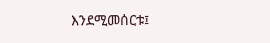እንደሚመሰርቱ፤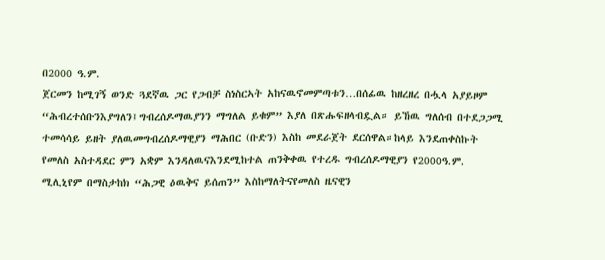በ2000 ዓ.ም.
ጀርመን ከሚገኝ ወንድ ጓደኛዉ ጋር የጋብቻ ስነስርኣት አከናዉኖመምጣቱን…በሰፊዉ ከዘረዘረ በሗላ አያይዞም
“ሕብረተሰቡንእያግለን፤ግብረሰዶማዉያንን ማግለል ይቁም” እያለ በጽሑፍዘላብዷል። ይኸዉ ግለሰብ በተደጋጋሚ
ተመሳሳይ ይዘት ያለዉመግብረሰዶማዊያን ማሕበር (ቡድን) እስከ መደራጀት ደርሰዋል።ከላይ እንደጠቀስኩት
የመለስ አስተዳደር ምን አቋም እንዳለዉናእንደሚከተል ጠንቅቀዉ የተረዱ ግብረሰዶማዊያን የ2000ዓ.ም.
ሚሊኒየም በማስታከክ “ሕጋዊ ዕዉቅና ይሰጠን” እስከማለትናየመለስ ዜናዊን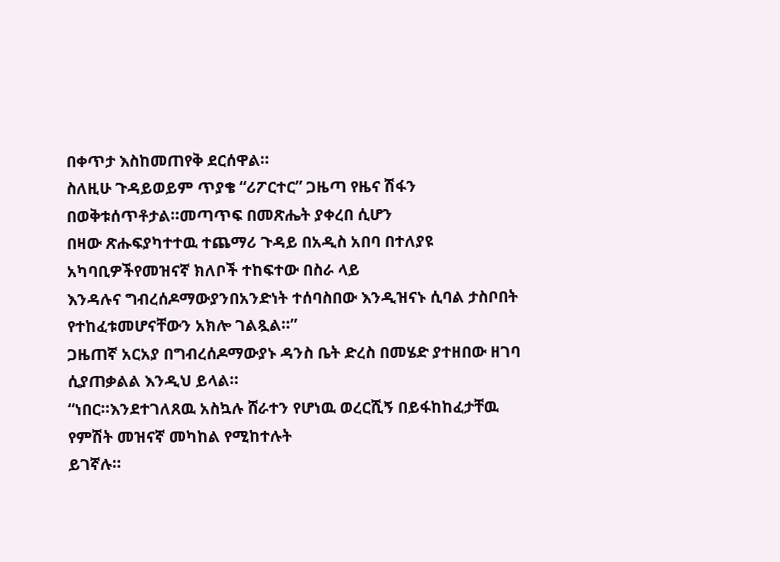በቀጥታ እስከመጠየቅ ደርሰዋል።
ስለዚሁ ጉዳይወይም ጥያቄ “ሪፖርተር” ጋዜጣ የዜና ሽፋን በወቅቱሰጥቶታል።መጣጥፍ በመጽሔት ያቀረበ ሲሆን
በዛው ጽሑፍያካተተዉ ተጨማሪ ጉዳይ በአዲስ አበባ በተለያዩ አካባቢዎችየመዝናኛ ክለቦች ተከፍተው በስራ ላይ
እንዳሉና ግብረሰዶማውያንበአንድነት ተሰባስበው እንዲዝናኑ ሲባል ታስቦበት የተከፈቱመሆናቸውን አክሎ ገልጿል።”
ጋዜጠኛ አርአያ በግብረሰዶማውያኑ ዳንስ ቤት ድረስ በመሄድ ያተዘበው ዘገባ ሲያጠቃልል እንዲህ ይላል።
“ነበር።እንደተገለጸዉ አስኳሉ ሸራተን የሆነዉ ወረርሺኝ በይፋከከፈታቸዉ የምሽት መዝናኛ መካከል የሚከተሉት
ይገኛሉ።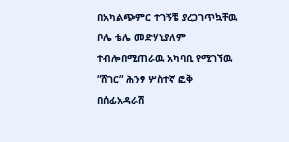በአካልጭምር ተገኝቼ ያረጋገጥኳቸዉ ቦሌ ቴሌ መድሃኒያለም ተብሎበሚጠራዉ አካባቢ የሚገኘዉ
“ሸገር“ ሕንፃ ሦስተኛ ፎቅ በሰፊአዳራሽ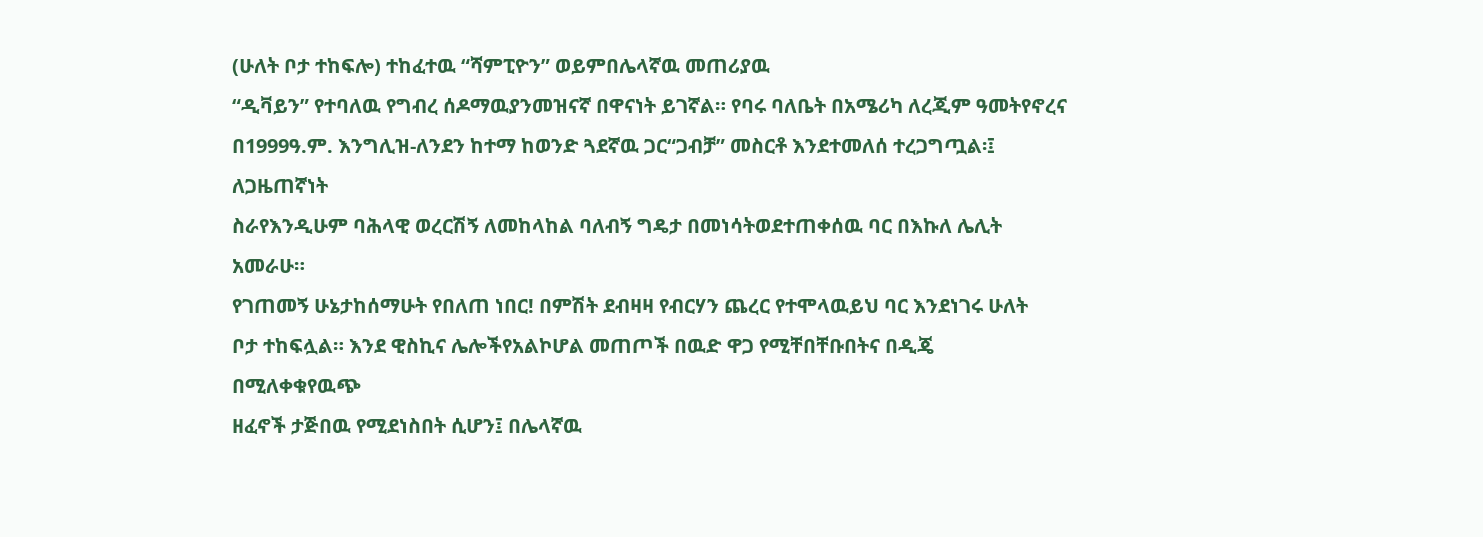(ሁለት ቦታ ተከፍሎ) ተከፈተዉ “ሻምፒዮን” ወይምበሌላኛዉ መጠሪያዉ
“ዲቫይን” የተባለዉ የግብረ ሰዶማዉያንመዝናኛ በዋናነት ይገኛል። የባሩ ባለቤት በአሜሪካ ለረጂም ዓመትየኖረና
በ1999ዓ.ም. እንግሊዝ-ለንደን ከተማ ከወንድ ጓደኛዉ ጋር“ጋብቻ” መስርቶ እንደተመለሰ ተረጋግጧል፡፤ ለጋዜጠኛነት
ስራየእንዲሁም ባሕላዊ ወረርሽኝ ለመከላከል ባለብኝ ግዴታ በመነሳትወደተጠቀሰዉ ባር በእኩለ ሌሊት አመራሁ።
የገጠመኝ ሁኔታከሰማሁት የበለጠ ነበር! በምሽት ደብዛዛ የብርሃን ጨረር የተሞላዉይህ ባር እንደነገሩ ሁለት
ቦታ ተከፍሏል። እንደ ዊስኪና ሌሎችየአልኮሆል መጠጦች በዉድ ዋጋ የሚቸበቸቡበትና በዲጄ በሚለቀቁየዉጭ
ዘፈኖች ታጅበዉ የሚደነስበት ሲሆን፤ በሌላኛዉ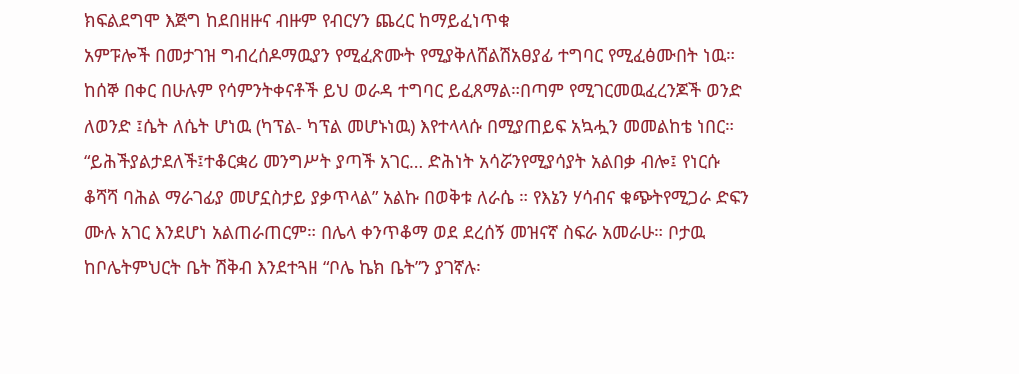ክፍልደግሞ እጅግ ከደበዘዙና ብዙም የብርሃን ጨረር ከማይፈነጥቁ
አምፑሎች በመታገዝ ግብረሰዶማዉያን የሚፈጽሙት የሚያቅለሸልሽአፀያፊ ተግባር የሚፈፅሙበት ነዉ።
ከሰኞ በቀር በሁሉም የሳምንትቀናቶች ይህ ወራዳ ተግባር ይፈጸማል።በጣም የሚገርመዉፈረንጆች ወንድ
ለወንድ ፤ሴት ለሴት ሆነዉ (ካፕል- ካፕል መሆኑነዉ) እየተላላሱ በሚያጠይፍ አኳሗን መመልከቴ ነበር።
“ይሕችያልታደለች፤ተቆርቋሪ መንግሥት ያጣች አገር… ድሕነት አሳሯንየሚያሳያት አልበቃ ብሎ፤ የነርሱ
ቆሻሻ ባሕል ማራገፊያ መሆኗስታይ ያቃጥላል” አልኩ በወቅቱ ለራሴ ። የእኔን ሃሳብና ቁጭትየሚጋራ ድፍን
ሙሉ አገር እንደሆነ አልጠራጠርም። በሌላ ቀንጥቆማ ወደ ደረሰኝ መዝናኛ ስፍራ አመራሁ። ቦታዉ
ከቦሌትምህርት ቤት ሽቅብ እንደተጓዘ “ቦሌ ኬክ ቤት”ን ያገኛሉ፡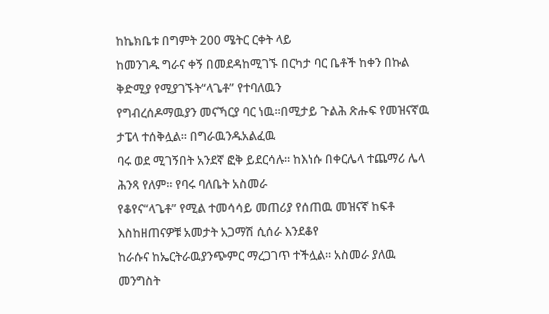ከኬክቤቱ በግምት 200 ሜትር ርቀት ላይ
ከመንገዱ ግራና ቀኝ በመደዳከሚገኙ በርካታ ባር ቤቶች ከቀን በኩል ቅድሚያ የሚያገኙት“ላጌቶ” የተባለዉን
የግብረሰዶማዉያን መናኻርያ ባር ነዉ።በሚታይ ጉልሕ ጽሑፍ የመዝናኛዉ ታፔላ ተሰቅሏል። በግራዉንዱአልፈዉ
ባሩ ወደ ሚገኝበት አንደኛ ፎቅ ይደርሳሉ። ከእነሱ በቀርሌላ ተጨማሪ ሌላ ሕንጻ የለም። የባሩ ባለቤት አስመራ
የቆየና“ላጌቶ” የሚል ተመሳሳይ መጠሪያ የሰጠዉ መዝናኛ ከፍቶ እስከዘጠናዎቹ አመታት አጋማሽ ሲሰራ እንደቆየ
ከራሱና ከኤርትራዉያንጭምር ማረጋገጥ ተችሏል። አስመራ ያለዉ መንግስት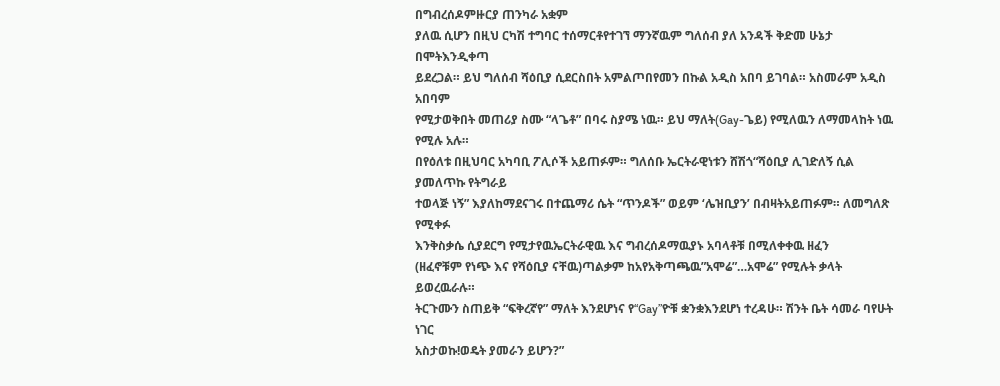በግብረሰዶምዙርያ ጠንካራ አቋም
ያለዉ ሲሆን በዚህ ርካሽ ተግባር ተሰማርቶየተገኘ ማንኛዉም ግለሰብ ያለ አንዳች ቅድመ ሁኔታ በሞትእንዲቀጣ
ይደረጋል። ይህ ግለሰብ ሻዕቢያ ሲደርስበት አምልጦበየመን በኩል አዲስ አበባ ይገባል። አስመራም አዲስ አበባም
የሚታወቅበት መጠሪያ ስሙ “ላጌቶ” በባሩ ስያሜ ነዉ። ይህ ማለት(Gay-ጌይ) የሚለዉን ለማመላከት ነዉ የሚሉ አሉ።
በየዕለቱ በዚህባር አካባቢ ፖሊሶች አይጠፉም። ግለሰቡ ኤርትራዊነቱን ሸሽጎ“ሻዕቢያ ሊገድለኝ ሲል ያመለጥኩ የትግራይ
ተወላጅ ነኝ” እያለከማደናገሩ በተጨማሪ ሴት “ጥንዶች” ወይም ‘ሌዝቢያን’ በብዛትአይጠፉም። ለመግለጽ የሚቀፉ
እንቅስቃሴ ሲያደርግ የሚታየዉኤርትራዊዉ እና ግብረሰዶማዉያኑ አባላቶቹ በሚለቀቀዉ ዘፈን
(ዘፈኖቹም የነጭ እና የሻዕቢያ ናቸዉ)ጣልቃም ከአየአቅጣጫዉ”አሞሬ”…አሞሬ” የሚሉት ቃላት ይወረዉራሉ።
ትርጉሙን ስጠይቅ “ፍቅረኛየ” ማለት እንደሆነና የ“Gay”ዮቹ ቋንቋእንደሆነ ተረዳሁ። ሽንት ቤት ሳመራ ባየሁት ነገር
አስታወኩ!ወዴት ያመራን ይሆን?”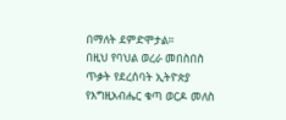በማለት ደምድሞታል።
በዚህ የባህል ወረራ መበስበስ ጥቃት የደረሰባት ኢትዮጵያ የእግዚአብሔር ቁጣ ወርዶ መለስ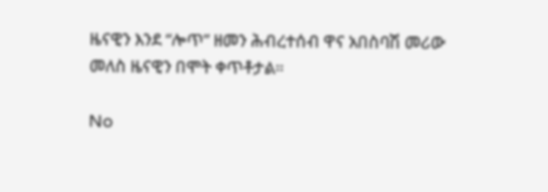ዜናዊን እንደ “ሎጥ” ዘመን ሕብረተሰብ ዋና አበስባሽ መሪው መለስ ዜናዊን በሞት ቀጥቶታል።

No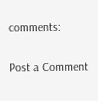comments:

Post a Comment